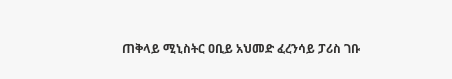ጠቅላይ ሚኒስትር ዐቢይ አህመድ ፈረንሳይ ፓሪስ ገቡ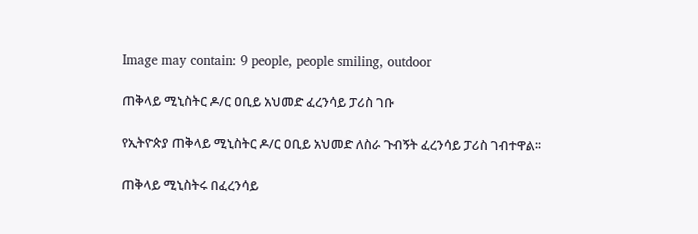Image may contain: 9 people, people smiling, outdoor

ጠቅላይ ሚኒስትር ዶ/ር ዐቢይ አህመድ ፈረንሳይ ፓሪስ ገቡ

የኢትዮጵያ ጠቅላይ ሚኒስትር ዶ/ር ዐቢይ አህመድ ለስራ ጉብኝት ፈረንሳይ ፓሪስ ገብተዋል፡፡

ጠቅላይ ሚኒስትሩ በፈረንሳይ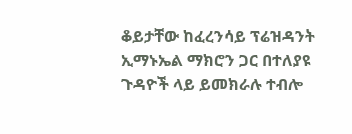ቆይታቸው ከፈረንሳይ ፕሬዝዳንት ኢማኑኤል ማክሮን ጋር በተለያዩ ጉዳዮች ላይ ይመክራሉ ተብሎ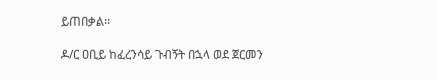ይጠበቃል፡፡

ዶ/ር ዐቢይ ከፈረንሳይ ጉብኝት በኋላ ወደ ጀርመን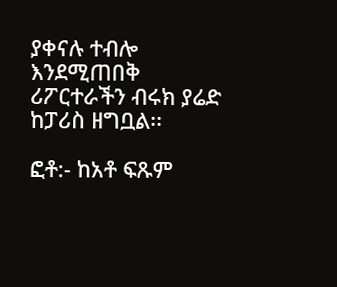ያቀናሉ ተብሎ እንደሚጠበቅ ሪፖርተራችን ብሩክ ያሬድ ከፓሪስ ዘግቧል፡፡

ፎቶ:- ከአቶ ፍጹም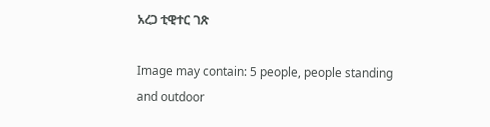አረጋ ቲዊተር ገጽ

Image may contain: 5 people, people standing and outdoor